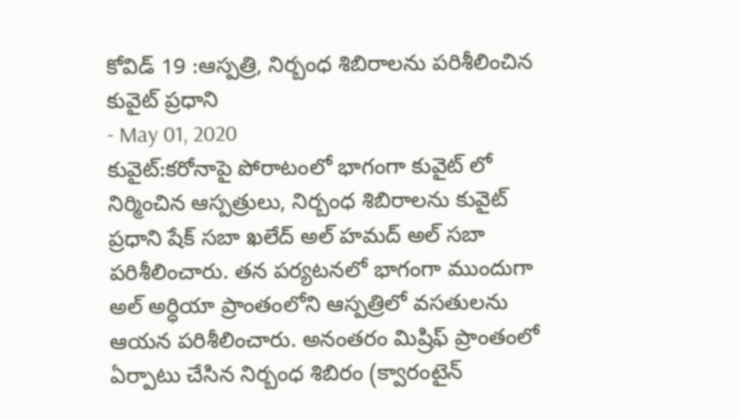కోవిడ్ 19 :ఆస్పత్రి, నిర్బంధ శిబిరాలను పరిశీలించిన కువైట్ ప్రధాని
- May 01, 2020
కువైట్:కరోనాపై పోరాటంలో భాగంగా కువైట్ లో నిర్మించిన ఆస్పత్రులు, నిర్బంధ శిబిరాలను కువైట్ ప్రధాని షేక్ సబా ఖలేద్ అల్ హమద్ అల్ సబా పరిశీలించారు. తన పర్యటనలో భాగంగా ముందుగా అల్ అర్ధియా ప్రాంతంలోని ఆస్పత్రిలో వసతులను ఆయన పరిశీలించారు. అనంతరం మిష్రిఫ్ ప్రాంతంలో ఏర్పాటు చేసిన నిర్బంధ శిబిరం (క్వారంటైన్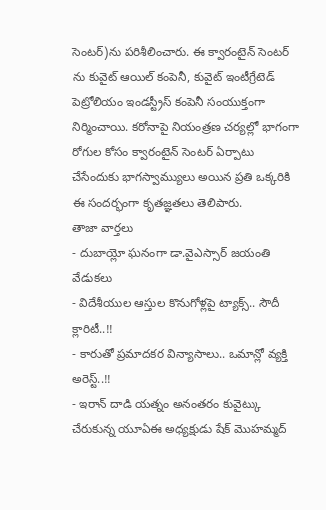సెంటర్)ను పరిశీలించారు. ఈ క్వారంటైన్ సెంటర్ ను కువైట్ ఆయిల్ కంపెనీ, కువైట్ ఇంటీగ్రేటెడ్ పెట్రోలియం ఇండస్ట్రీస్ కంపెనీ సంయుక్తంగా నిర్మించాయి. కరోనాపై నియంత్రణ చర్యల్లో భాగంగా రోగుల కోసం క్వారంటైన్ సెంటర్ ఏర్పాటు చేసేందుకు భాగస్వామ్యులు అయిన ప్రతి ఒక్కరికి ఈ సందర్భంగా కృతజ్ఞతలు తెలిపారు.
తాజా వార్తలు
- దుబాయ్లో ఘనంగా డా.వైఎస్సార్ జయంతి వేడుకలు
- విదేశీయుల ఆస్తుల కొనుగోళ్లపై ట్యాక్స్.. సౌదీ క్లారిటీ..!!
- కారుతో ప్రమాదకర విన్యాసాలు.. ఒమాన్లో వ్యక్తి అరెస్ట్..!!
- ఇరాన్ దాడి యత్నం అనంతరం కువైట్కు చేరుకున్న యూఏఈ అధ్యక్షుడు షేక్ మొహమ్మద్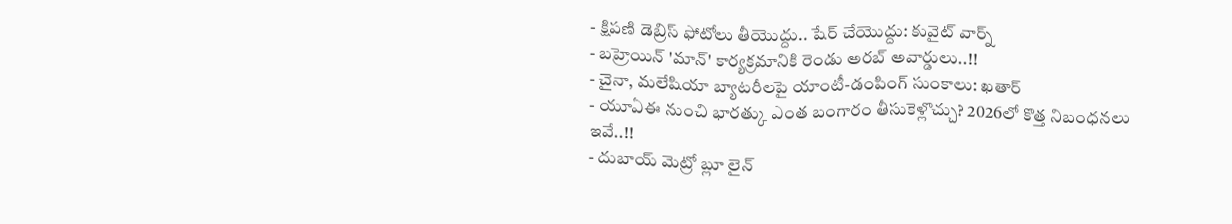- క్షిపణి డెబ్రిస్ ఫోటోలు తీయొద్దు.. షేర్ చేయొద్దు: కువైట్ వార్న్
- బహ్రెయిన్ 'మాన్' కార్యక్రమానికి రెండు అరబ్ అవార్డులు..!!
- చైనా, మలేషియా బ్యాటరీలపై యాంటీ-డంపింగ్ సుంకాలు: ఖతార్
- యూఏఈ నుంచి భారత్కు ఎంత బంగారం తీసుకెళ్లొచ్చు? 2026లో కొత్త నిబంధనలు ఇవే..!!
- దుబాయ్ మెట్రో బ్లూ లైన్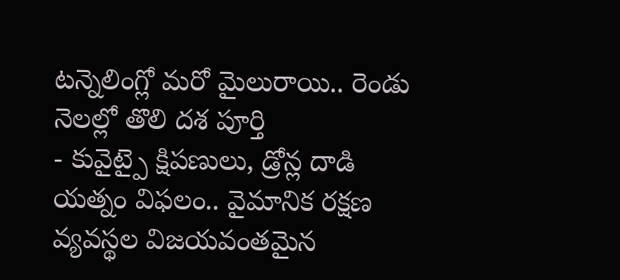టన్నెలింగ్లో మరో మైలురాయి.. రెండు నెలల్లో తొలి దశ పూర్తి
- కువైట్పై క్షిపణులు, డ్రోన్ల దాడి యత్నం విఫలం.. వైమానిక రక్షణ వ్యవస్థల విజయవంతమైన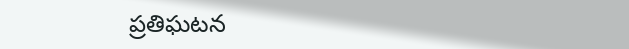ప్రతిఘటన